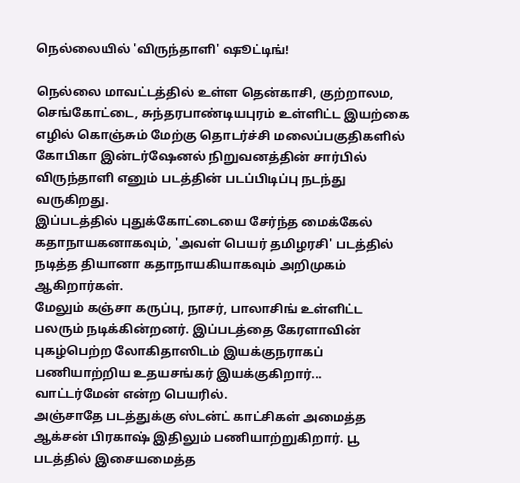நெல்லையில் 'விருந்தாளி' ஷூட்டிங்!

நெல்லை மாவட்டத்தில் உள்ள தென்காசி, குற்றாலம, செங்கோட்டை, சுந்தரபாண்டியபுரம் உள்ளிட்ட இயற்கை எழில் கொஞ்சும் மேற்கு தொடர்ச்சி மலைப்பகுதிகளில் கோபிகா இன்டர்ஷேனல் நிறுவனத்தின் சார்பில் விருந்தாளி எனும் படத்தின் படப்பிடிப்பு நடந்து வருகிறது.
இப்படத்தில் புதுக்கோட்டையை சேர்ந்த மைக்கேல் கதாநாயகனாகவும், 'அவள் பெயர் தமிழரசி' படத்தில் நடித்த தியானா கதாநாயகியாகவும் அறிமுகம் ஆகிறார்கள்.
மேலும் கஞ்சா கருப்பு, நாசர், பாலாசிங் உள்ளிட்ட பலரும் நடிக்கின்றனர். இப்படத்தை கேரளாவின் புகழ்பெற்ற லோகிதாஸிடம் இயக்குநராகப் பணியாற்றிய உதயசங்கர் இயக்குகிறார்... வாட்டர்மேன் என்ற பெயரில்.
அஞ்சாதே படத்துக்கு ஸ்டன்ட் காட்சிகள் அமைத்த ஆக்சன் பிரகாஷ் இதிலும் பணியாற்றுகிறார். பூ படத்தில் இசையமைத்த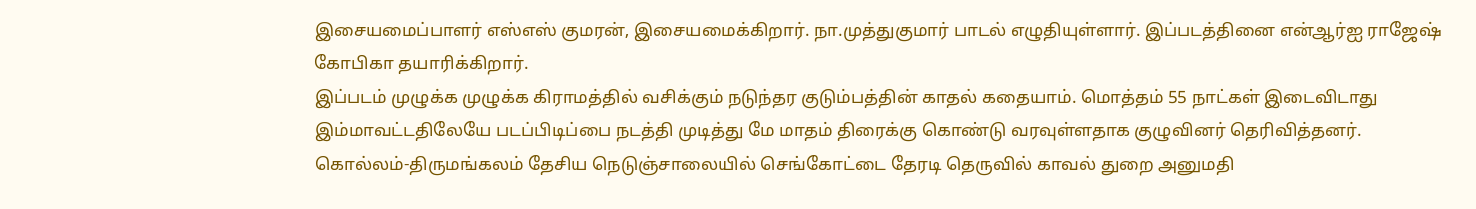இசையமைப்பாளர் எஸ்எஸ் குமரன், இசையமைக்கிறார். நா.முத்துகுமார் பாடல் எழுதியுள்ளார். இப்படத்தினை என்ஆர்ஐ ராஜேஷ் கோபிகா தயாரிக்கிறார்.
இப்படம் முழுக்க முழுக்க கிராமத்தில் வசிக்கும் நடுந்தர குடும்பத்தின் காதல் கதையாம். மொத்தம் 55 நாட்கள் இடைவிடாது இம்மாவட்டதிலேயே படப்பிடிப்பை நடத்தி முடித்து மே மாதம் திரைக்கு கொண்டு வரவுள்ளதாக குழுவினர் தெரிவித்தனர்.
கொல்லம்-திருமங்கலம் தேசிய நெடுஞ்சாலையில் செங்கோட்டை தேரடி தெருவில் காவல் துறை அனுமதி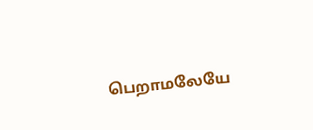பெறாமலேயே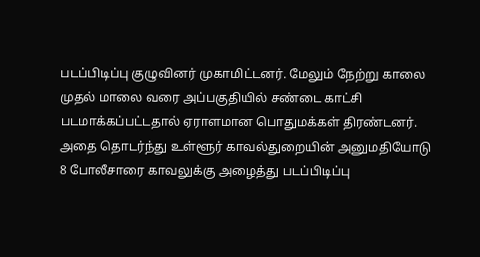படப்பிடிப்பு குழுவினர் முகாமிட்டனர். மேலும் நேற்று காலை முதல் மாலை வரை அப்பகுதியில் சண்டை காட்சி படமாக்கப்பட்டதால் ஏராளமான பொதுமக்கள் திரண்டனர். அதை தொடர்ந்து உள்ளூர் காவல்துறையின் அனுமதியோடு 8 போலீசாரை காவலுக்கு அழைத்து படப்பிடிப்பு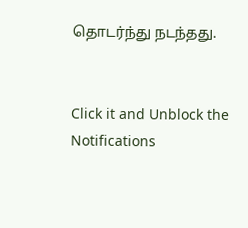தொடர்ந்து நடந்தது.


Click it and Unblock the Notifications